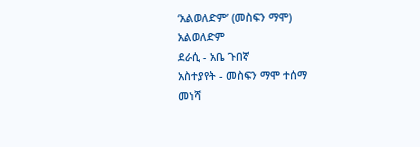‘አልወለድም’ (መስፍን ማሞ)
አልወለድም
ደራሲ - አቤ ጉበኛ
አስተያየት - መስፍን ማሞ ተሰማ
መነሻ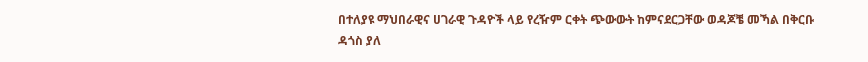በተለያዩ ማህበራዊና ሀገራዊ ጉዳዮች ላይ የረዥም ርቀት ጭውውት ከምናደርጋቸው ወዳጆቼ መኻል በቅርቡ ዳጎስ ያለ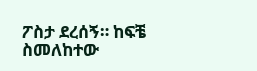ፖስታ ደረሰኝ። ከፍቼ ስመለከተው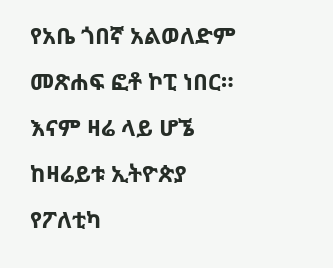የአቤ ጎበኛ አልወለድም መጽሐፍ ፎቶ ኮፒ ነበር።
እናም ዛሬ ላይ ሆኜ ከዛሬይቱ ኢትዮጵያ የፖለቲካ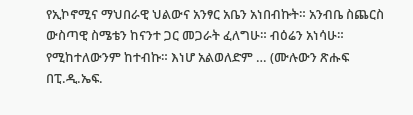የኢኮኖሚና ማህበራዊ ህልውና አንፃር አቤን አነበብኩት። አንብቤ ስጨርስ ውስጣዊ ስሜቴን ከናንተ ጋር መጋራት ፈለግሁ። ብዕሬን አነሳሁ። የሚከተለውንም ከተብኩ። እነሆ አልወለድም … (ሙሉውን ጽሑፍ በፒ.ዲ.ኤፍ.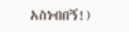አስነብበኝ!)